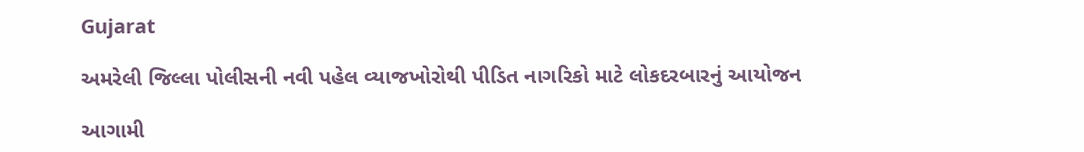Gujarat

અમરેલી જિલ્લા પોલીસની નવી પહેલ વ્યાજખોરોથી પીડિત નાગરિકો માટે લોકદરબારનું આયોજન

આગામી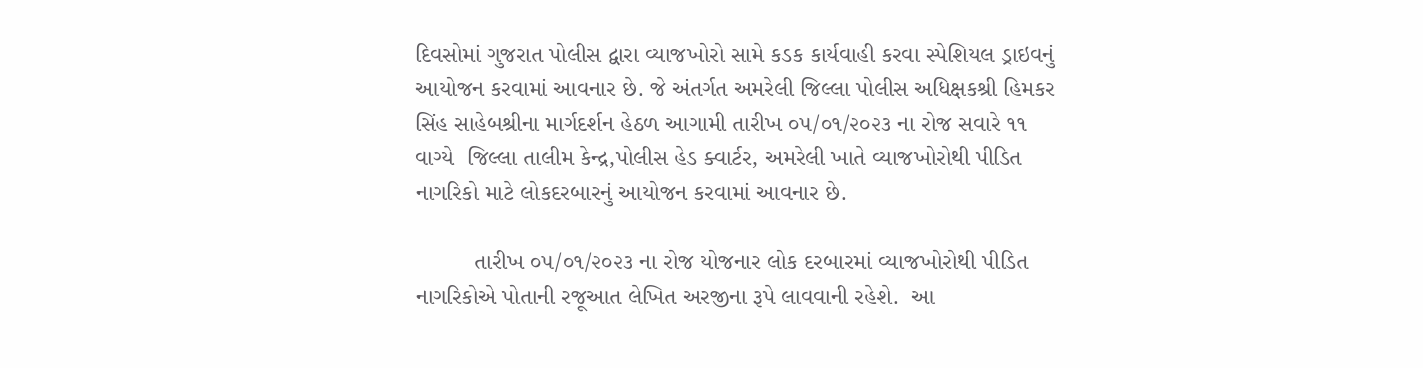દિવસોમાં ગુજરાત પોલીસ દ્વારા વ્યાજખોરો સામે કડક કાર્યવાહી કરવા સ્પેશિયલ ડ્રાઇવનું આયોજન કરવામાં આવનાર છે. જે અંતર્ગત અમરેલી જિલ્લા પોલીસ અધિક્ષકશ્રી હિમકર સિંહ સાહેબશ્રીના માર્ગદર્શન હેઠળ આગામી તારીખ ૦૫/૦૧/૨૦૨૩ ના રોજ સવારે ૧૧ વાગ્યે  જિલ્લા તાલીમ કેન્દ્ર,પોલીસ હેડ ક્વાર્ટર, અમરેલી ખાતે વ્યાજખોરોથી પીડિત નાગરિકો માટે લોકદરબારનું આયોજન કરવામાં આવનાર છે.

         તારીખ ૦૫/૦૧/૨૦૨૩ ના રોજ યોજનાર લોક દરબારમાં વ્યાજખોરોથી પીડિત નાગરિકોએ પોતાની રજૂઆત લેખિત અરજીના રૂપે લાવવાની રહેશે.  આ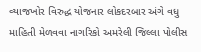વ્યાજખોર વિરુદ્ધ યોજનાર લોકદરબાર અંગે વધુ માહિતી મેળવવા નાગરિકો અમરેલી જિલ્લા પોલીસ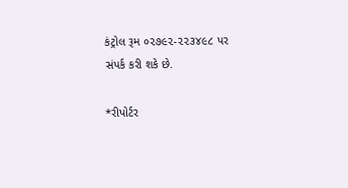કંટ્રોલ રૂમ ૦૨૭૯૨-૨૨૩૪૯૮ પર સંપર્ક કરી શકે છે.

*રીપોર્ટર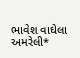ભાવેશ વાઘેલા અમરેલી*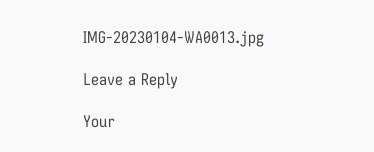IMG-20230104-WA0013.jpg

Leave a Reply

Your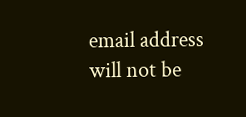email address will not be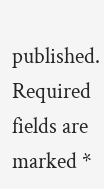published. Required fields are marked *